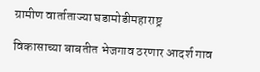ग्रामीण वार्ताताज्या घडामोडीमहाराष्ट्र

विकासाच्या बाबतीत भेजगाव ठरणार आदर्श गाव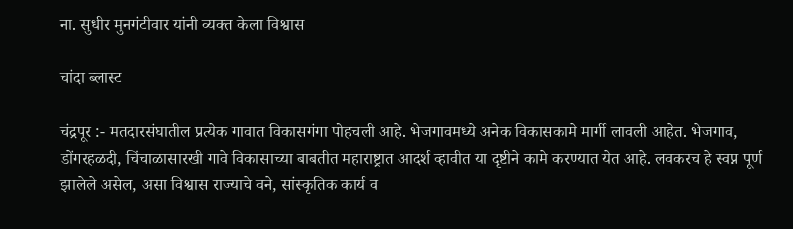ना. सुधीर मुनगंटीवार यांनी व्यक्त केला विश्वास

चांदा ब्लास्ट

चंद्रपूर :- मतदारसंघातील प्रत्येक गावात विकासगंगा पोहचली आहे. भेजगावमध्ये अनेक विकासकामे मार्गी लावली आहेत. भेजगाव, डोंगरहळदी, चिंचाळासारखी गावे विकासाच्या बाबतीत महाराष्ट्रात आदर्श व्हावीत या दृष्टीने कामे करण्यात येत आहे. लवकरच हे स्वप्न पूर्ण झालेले असेल, असा विश्वास राज्याचे वने, सांस्कृतिक कार्य व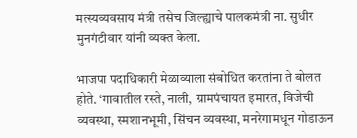मत्स्यव्यवसाय मंत्री तसेच जिल्ह्याचे पालकमंत्री ना. सुधीर मुनगंटीवार यांनी व्यक्त केला.

भाजपा पदाधिकारी मेळाव्याला संबोधित करतांना ते बोलत होते. ‘गावातील रस्ते, नाली, ग्रामपंचायत इमारत, विजेची व्यवस्था, स्मशानभूमी, सिंचन व्यवस्था, मनरेगामधून गोडाऊन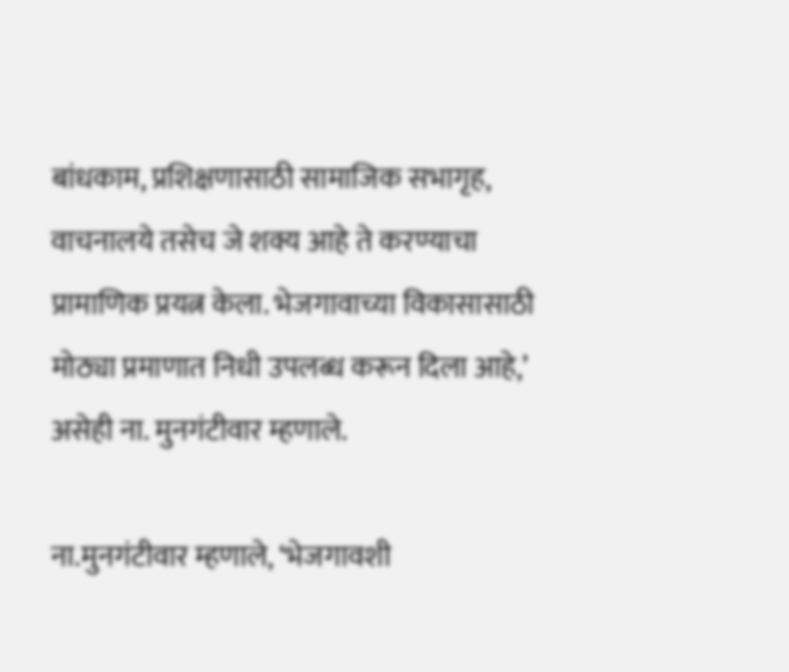बांधकाम, प्रशिक्षणासाठी सामाजिक सभागृह, वाचनालये तसेच जे शक्य आहे ते करण्याचा प्रामाणिक प्रयत्न केला. भेजगावाच्या विकासासाठी मोठ्या प्रमाणात निधी उपलब्ध करून दिला आहे,’ असेही ना. मुनगंटीवार म्हणाले.

ना.मुनगंटीवार म्हणाले, ‘भेजगावशी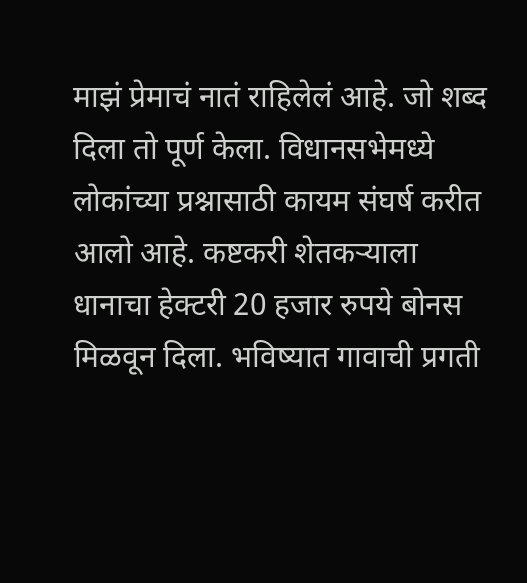माझं प्रेमाचं नातं राहिलेलं आहे. जो शब्द दिला तो पूर्ण केला. विधानसभेमध्ये लोकांच्या प्रश्नासाठी कायम संघर्ष करीत आलो आहे. कष्टकरी शेतकऱ्याला धानाचा हेक्टरी 20 हजार रुपये बोनस मिळवून दिला. भविष्यात गावाची प्रगती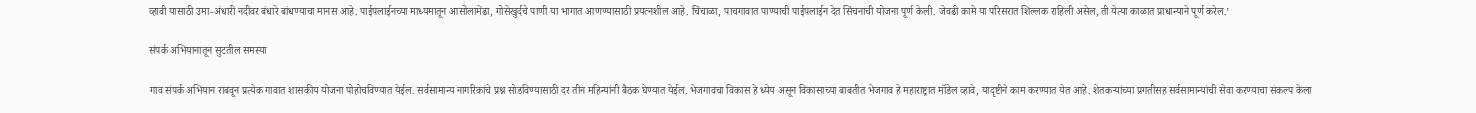व्हावी यासाठी उमा-अंधारी नदीवर बंधारे बांधण्याचा मानस आहे. पाईपलाईनच्या माध्यमातून आसोलामेंढा, गोसेखुर्दचे पाणी या भागात आणण्यासाठी प्रयत्नशील आहे. चिंचाळा, पाचगावात पाण्याची पाईपलाईन देत सिंचनाची योजना पूर्ण केली. जेवढी कामे या परिसरात शिल्लक राहिली असेल, ती येत्या काळात प्राधान्याने पूर्ण करेल.’

संपर्क अभियानातून सुटतील समस्या

गाव संपर्क अभियान राबवून प्रत्येक गावात शासकीय योजना पोहोचविण्यात येईल. सर्वसामान्य नागरिकांचे प्रश्न सोडविण्यासाठी दर तीन महिन्यांनी बैठक घेण्यात येईल. भेजगावचा विकास हे ध्येय असून विकासाच्या बाबतीत भेजगाव हे महाराष्ट्रात मॉडेल व्हावे, यादृष्टीने काम करण्यात येत आहे. शेतकऱ्यांच्या प्रगतीसह सर्वसामान्यांची सेवा करण्याचा संकल्प केला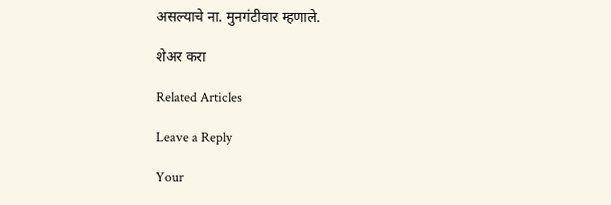असल्याचे ना. मुनगंटीवार म्हणाले.

शेअर करा

Related Articles

Leave a Reply

Your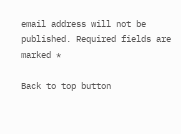email address will not be published. Required fields are marked *

Back to top button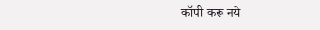कॉपी करू नये